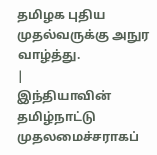தமிழக புதிய முதல்வருக்கு அநுர வாழ்த்து.
|
இந்தியாவின் தமிழ்நாட்டு முதலமைச்சராகப்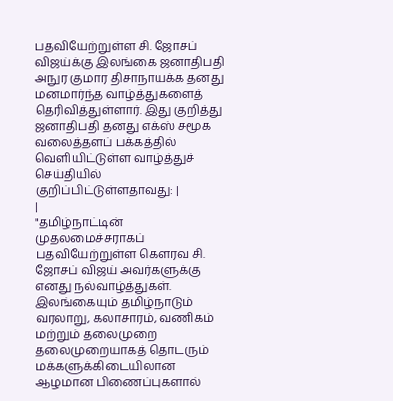பதவியேற்றுள்ள சி. ஜோசப் விஜய்க்கு இலங்கை ஜனாதிபதி அநுர குமார திசாநாயக்க தனது மனமார்ந்த வாழ்த்துகளைத் தெரிவித்துள்ளார். இது குறித்து ஜனாதிபதி தனது எக்ஸ் சமூக வலைத்தளப் பக்கத்தில் வெளியிட்டுள்ள வாழ்த்துச் செய்தியில் குறிப்பிட்டுள்ளதாவது: |
|
"தமிழ்நாட்டின் முதலமைச்சராகப் பதவியேற்றுள்ள கௌரவ சி. ஜோசப் விஜய் அவர்களுக்கு எனது நல்வாழ்த்துகள். இலங்கையும் தமிழ்நாடும் வரலாறு, கலாசாரம், வணிகம் மற்றும் தலைமுறை தலைமுறையாகத் தொடரும் மக்களுக்கிடையிலான ஆழமான பிணைப்புகளால்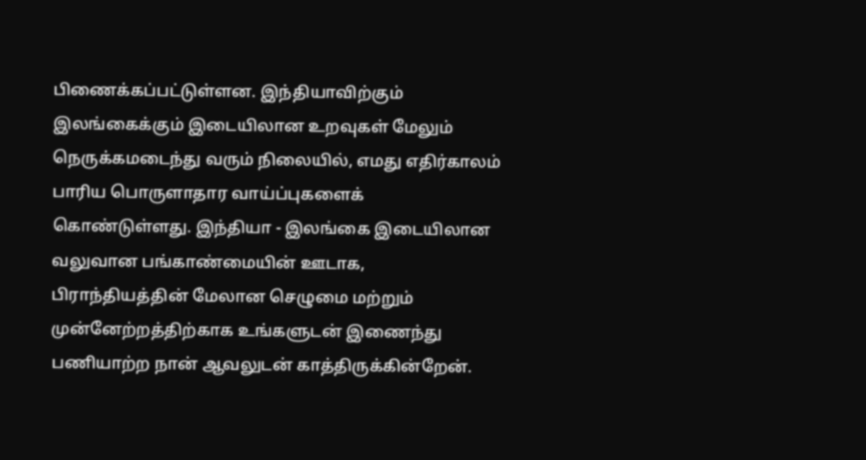பிணைக்கப்பட்டுள்ளன. இந்தியாவிற்கும் இலங்கைக்கும் இடையிலான உறவுகள் மேலும் நெருக்கமடைந்து வரும் நிலையில், எமது எதிர்காலம் பாரிய பொருளாதார வாய்ப்புகளைக் கொண்டுள்ளது. இந்தியா - இலங்கை இடையிலான வலுவான பங்காண்மையின் ஊடாக, பிராந்தியத்தின் மேலான செழுமை மற்றும் முன்னேற்றத்திற்காக உங்களுடன் இணைந்து பணியாற்ற நான் ஆவலுடன் காத்திருக்கின்றேன்.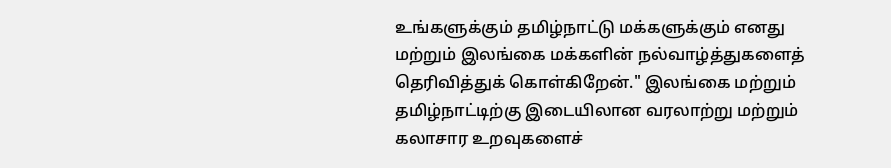உங்களுக்கும் தமிழ்நாட்டு மக்களுக்கும் எனது மற்றும் இலங்கை மக்களின் நல்வாழ்த்துகளைத் தெரிவித்துக் கொள்கிறேன்." இலங்கை மற்றும் தமிழ்நாட்டிற்கு இடையிலான வரலாற்று மற்றும் கலாசார உறவுகளைச்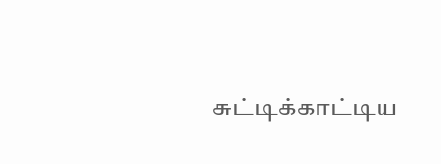சுட்டிக்காட்டிய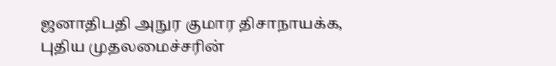ஜனாதிபதி அநுர குமார திசாநாயக்க, புதிய முதலமைச்சரின்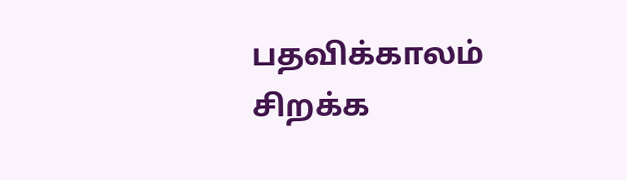பதவிக்காலம் சிறக்க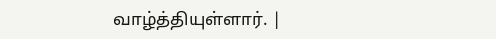வாழ்த்தியுள்ளார். |